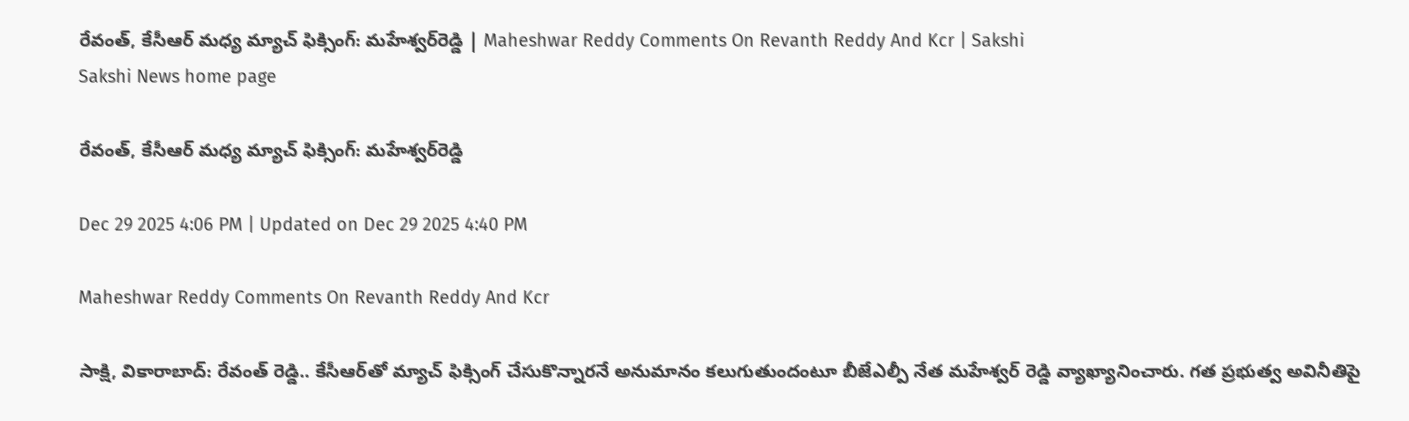రేవంత్‌, కేసీఆర్‌ మధ్య మ్యాచ్‌ ఫిక్సింగ్‌: మహేశ్వర్‌రెడ్డి | Maheshwar Reddy Comments On Revanth Reddy And Kcr | Sakshi
Sakshi News home page

రేవంత్‌, కేసీఆర్‌ మధ్య మ్యాచ్‌ ఫిక్సింగ్‌: మహేశ్వర్‌రెడ్డి

Dec 29 2025 4:06 PM | Updated on Dec 29 2025 4:40 PM

Maheshwar Reddy Comments On Revanth Reddy And Kcr

సాక్షి, వికారాబాద్‌: రేవంత్‌ రెడ్డి.. కేసీఆర్‌తో మ్యాచ్ ఫిక్సింగ్ చేసుకొన్నారనే అనుమానం కలుగుతుందంటూ బీజేఎల్పీ నేత మహేశ్వర్ రెడ్డి వ్యాఖ్యానించారు. గత ప్రభుత్వ అవినీతిపై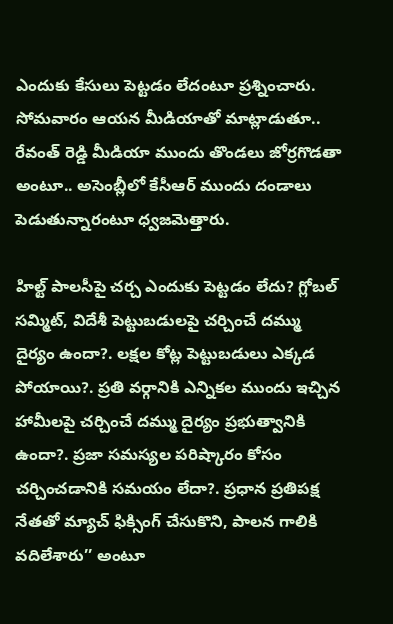ఎందుకు కేసులు పెట్టడం లేదంటూ ప్రశ్నించారు. సోమవారం ఆయన మీడియాతో మాట్లాడుతూ.. రేవంత్ రెడ్డి మీడియా ముందు తొండలు జోర్రగొడతా అంటూ.. అసెంబ్లీలో కేసీఆర్ ముందు దండాలు పెడుతున్నారంటూ ధ్వజమెత్తారు.

హిల్ట్ పాలసీపై చర్చ ఎందుకు పెట్టడం లేదు? గ్లోబల్ సమ్మిట్, విదేశీ పెట్టుబడులపై చర్చించే దమ్ము దైర్యం ఉందా?. లక్షల కోట్ల పెట్టుబడులు ఎక్కడ పోయాయి?. ప్రతి వర్గానికి ఎన్నికల ముందు ఇచ్చిన హామీలపై చర్చించే దమ్ము దైర్యం ప్రభుత్వానికి ఉందా?. ప్రజా సమస్యల పరిష్కారం కోసం చర్చించడానికి సమయం లేదా?. ప్రధాన ప్రతిపక్ష నేతతో మ్యాచ్ ఫిక్సింగ్ చేసుకొని, పాలన గాలికి వదిలేశారు’’ అంటూ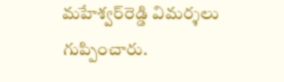మహేశ్వర్‌రెడ్డి విమర్శలు గుప్పించారు.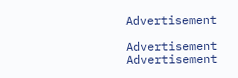Advertisement

Advertisement
Advertisement